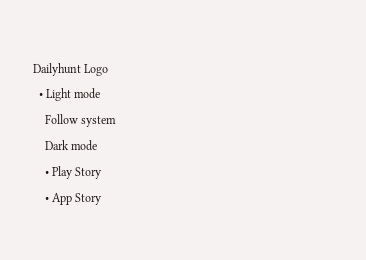Dailyhunt Logo
  • Light mode
    Follow system
    Dark mode
    • Play Story
    • App Story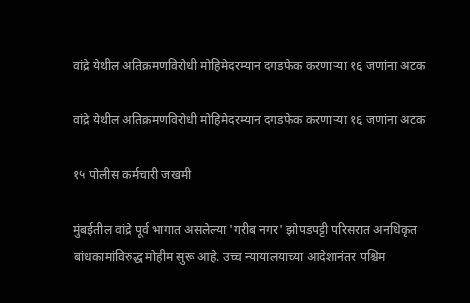वांद्रे येथील अतिक्रमणविरोधी मोहिमेदरम्यान दगडफेक करणाऱ्या १६ जणांना अटक

वांद्रे येथील अतिक्रमणविरोधी मोहिमेदरम्यान दगडफेक करणाऱ्या १६ जणांना अटक

१५ पोलीस कर्मचारी जखमी

मुंबईतील वांद्रे पूर्व भागात असलेल्या 'गरीब नगर' झोपडपट्टी परिसरात अनधिकृत बांधकामांविरुद्ध मोहीम सुरू आहे. उच्च न्यायालयाच्या आदेशानंतर पश्चिम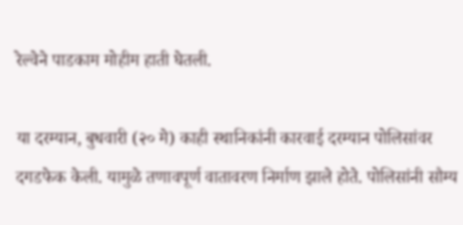रेल्वेने पाडकाम मोहीम हाती घेतली.

या दरम्यान, बुधवारी (२० मे) काही स्थानिकांनी कारवाई दरम्यान पोलिसांवर दगडफेक केली. यामुळे तणावपूर्ण वातावरण निर्माण झाले होते. पोलिसांनी सौम्य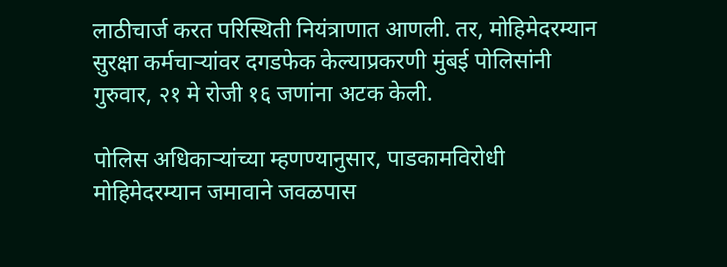लाठीचार्ज करत परिस्थिती नियंत्राणात आणली. तर, मोहिमेदरम्यान सुरक्षा कर्मचाऱ्यांवर दगडफेक केल्याप्रकरणी मुंबई पोलिसांनी गुरुवार, २१ मे रोजी १६ जणांना अटक केली.

पोलिस अधिकाऱ्यांच्या म्हणण्यानुसार, पाडकामविरोधी मोहिमेदरम्यान जमावाने जवळपास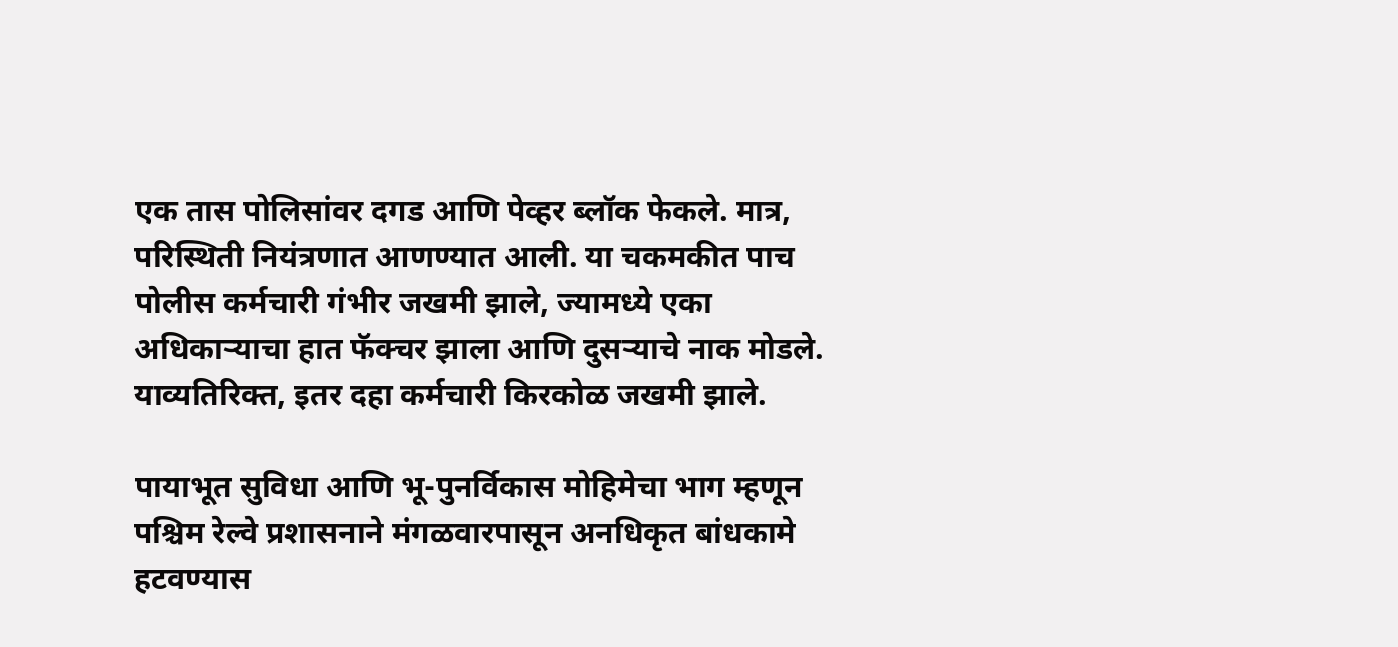एक तास पोलिसांवर दगड आणि पेव्हर ब्लॉक फेकले. मात्र, परिस्थिती नियंत्रणात आणण्यात आली. या चकमकीत पाच पोलीस कर्मचारी गंभीर जखमी झाले, ज्यामध्ये एका अधिकाऱ्याचा हात फॅक्चर झाला आणि दुसऱ्याचे नाक मोडले. याव्यतिरिक्त, इतर दहा कर्मचारी किरकोळ जखमी झाले.

पायाभूत सुविधा आणि भू-पुनर्विकास मोहिमेचा भाग म्हणून पश्चिम रेल्वे प्रशासनाने मंगळवारपासून अनधिकृत बांधकामे हटवण्यास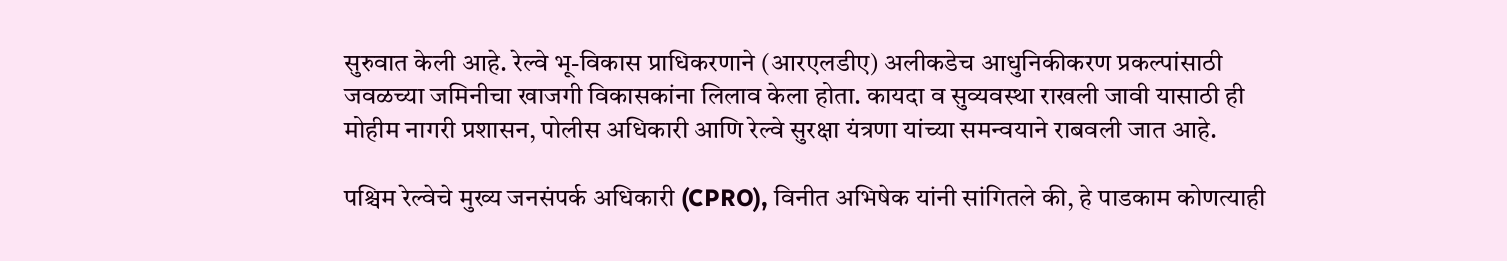सुरुवात केली आहे. रेल्वे भू-विकास प्राधिकरणाने (आरएलडीए) अलीकडेच आधुनिकीकरण प्रकल्पांसाठी जवळच्या जमिनीचा खाजगी विकासकांना लिलाव केला होता. कायदा व सुव्यवस्था राखली जावी यासाठी ही मोहीम नागरी प्रशासन, पोलीस अधिकारी आणि रेल्वे सुरक्षा यंत्रणा यांच्या समन्वयाने राबवली जात आहे.

पश्चिम रेल्वेचे मुख्य जनसंपर्क अधिकारी (CPRO), विनीत अभिषेक यांनी सांगितले की, हे पाडकाम कोणत्याही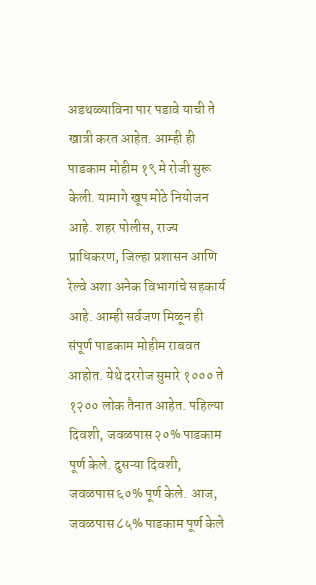अडथळ्याविना पार पडावे याची ते खात्री करत आहेत. आम्ही ही पाडकाम मोहीम १९ मे रोजी सुरू केली. यामागे खूप मोठे नियोजन आहे. शहर पोलीस, राज्य प्राधिकरण, जिल्हा प्रशासन आणि रेल्वे अशा अनेक विभागांचे सहकार्य आहे. आम्ही सर्वजण मिळून ही संपूर्ण पाडकाम मोहीम राबवत आहोत. येथे दररोज सुमारे १००० ते १२०० लोक तैनात आहेत. पहिल्या दिवशी, जवळपास २०% पाडकाम पूर्ण केले. दुसऱ्या दिवशी, जवळपास ६०% पूर्ण केले. आज, जवळपास ८५% पाडकाम पूर्ण केले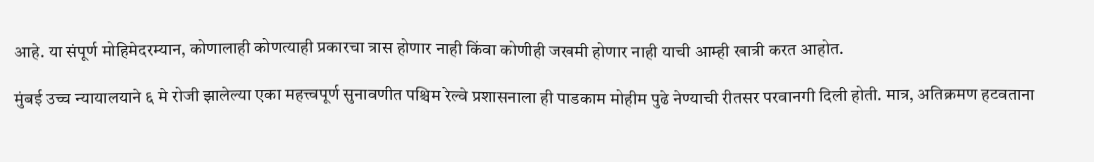आहे. या संपूर्ण मोहिमेदरम्यान, कोणालाही कोणत्याही प्रकारचा त्रास होणार नाही किंवा कोणीही जखमी होणार नाही याची आम्ही खात्री करत आहोत.

मुंबई उच्च न्यायालयाने ६ मे रोजी झालेल्या एका महत्त्वपूर्ण सुनावणीत पश्चिम रेल्वे प्रशासनाला ही पाडकाम मोहीम पुढे नेण्याची रीतसर परवानगी दिली होती. मात्र, अतिक्रमण हटवताना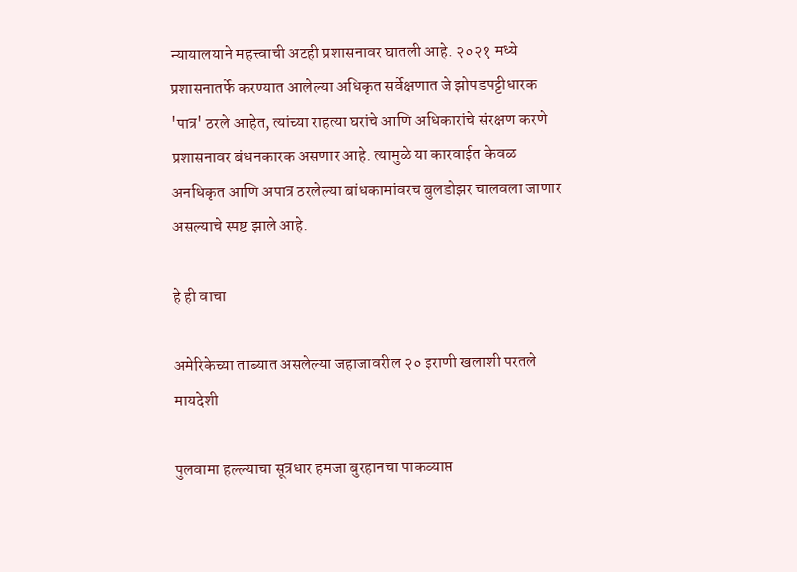न्यायालयाने महत्त्वाची अटही प्रशासनावर घातली आहे. २०२१ मध्ये प्रशासनातर्फे करण्यात आलेल्या अधिकृत सर्वेक्षणात जे झोपडपट्टीधारक 'पात्र' ठरले आहेत, त्यांच्या राहत्या घरांचे आणि अधिकारांचे संरक्षण करणे प्रशासनावर बंधनकारक असणार आहे. त्यामुळे या कारवाईत केवळ अनधिकृत आणि अपात्र ठरलेल्या बांधकामांवरच बुलडोझर चालवला जाणार असल्याचे स्पष्ट झाले आहे.

हे ही वाचा

अमेरिकेच्या ताब्यात असलेल्या जहाजावरील २० इराणी खलाशी परतले मायदेशी

पुलवामा हल्ल्याचा सूत्रधार हमजा बुरहानचा पाकव्याप्त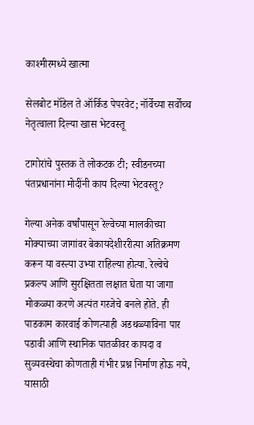काश्मीरमध्ये खात्मा

सेलबोट मॉडेल ते ऑर्किड पेपरवेट; नॉर्वेच्या सर्वोच्च नेतृत्वाला दिल्या खास भेटवस्तू

टागोरांचे पुस्तक ते लोकटक टी; स्वीडनच्या पंतप्रधानांना मोदींनी काय दिल्या भेटवस्तू?

गेल्या अनेक वर्षांपासून रेल्वेच्या मालकीच्या मोक्याच्या जागांवर बेकायदेशीररीत्या अतिक्रमण करून या वस्त्या उभ्या राहिल्या होत्या. रेल्वेचे प्रकल्प आणि सुरक्षितता लक्षात घेता या जागा मोकळ्या करणे अत्यंत गरजेचे बनले होते. ही पाडकाम कारवाई कोणत्याही अडथळ्याविना पार पडावी आणि स्थानिक पातळीवर कायदा व सुव्यवस्थेचा कोणताही गंभीर प्रश्न निर्माण होऊ नये, यासाठी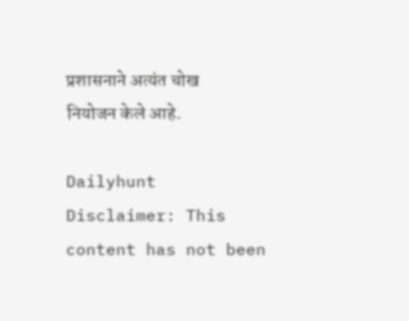प्रशासनाने अत्यंत चोख नियोजन केले आहे.

Dailyhunt
Disclaimer: This content has not been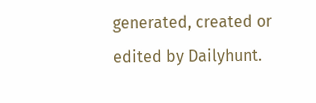generated, created or edited by Dailyhunt.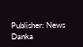Publisher: News Danka